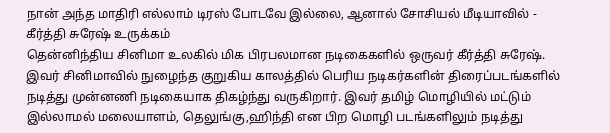நான் அந்த மாதிரி எல்லாம் டிரஸ் போடவே இல்லை, ஆனால் சோசியல் மீடியாவில் - கீர்த்தி சுரேஷ் உருக்கம்
தென்னிந்திய சினிமா உலகில் மிக பிரபலமான நடிகைகளில் ஒருவர் கீர்த்தி சுரேஷ். இவர் சினிமாவில் நுழைந்த குறுகிய காலத்தில் பெரிய நடிகர்களின் திரைப்படங்களில் நடித்து முன்னணி நடிகையாக திகழ்ந்து வருகிறார். இவர் தமிழ் மொழியில் மட்டும் இல்லாமல் மலையாளம், தெலுங்கு,ஹிந்தி என பிற மொழி படங்களிலும் நடித்து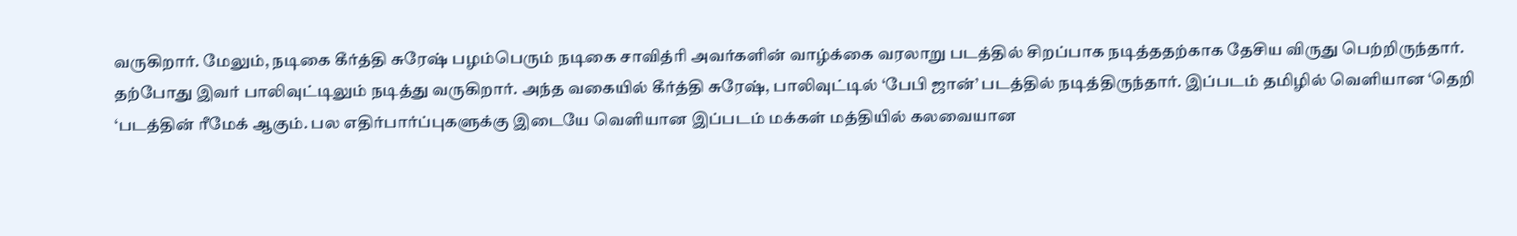வருகிறார். மேலும், நடிகை கீர்த்தி சுரேஷ் பழம்பெரும் நடிகை சாவித்ரி அவர்களின் வாழ்க்கை வரலாறு படத்தில் சிறப்பாக நடித்ததற்காக தேசிய விருது பெற்றிருந்தார்.
தற்போது இவர் பாலிவுட்டிலும் நடித்து வருகிறார். அந்த வகையில் கீர்த்தி சுரேஷ், பாலிவுட்டில் ‘பேபி ஜான்’ படத்தில் நடித்திருந்தார். இப்படம் தமிழில் வெளியான ‘தெறி ‘படத்தின் ரீமேக் ஆகும். பல எதிர்பார்ப்புகளுக்கு இடையே வெளியான இப்படம் மக்கள் மத்தியில் கலவையான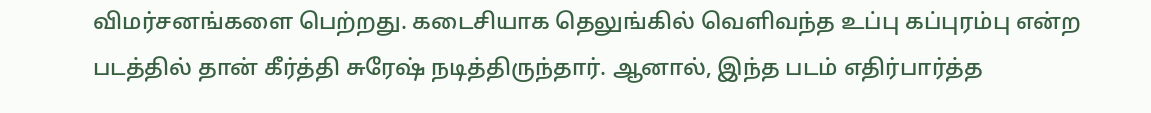விமர்சனங்களை பெற்றது. கடைசியாக தெலுங்கில் வெளிவந்த உப்பு கப்புரம்பு என்ற படத்தில் தான் கீர்த்தி சுரேஷ் நடித்திருந்தார். ஆனால், இந்த படம் எதிர்பார்த்த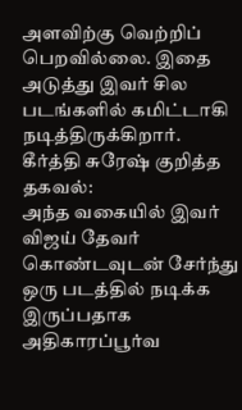அளவிற்கு வெற்றிப் பெறவில்லை. இதை அடுத்து இவர் சில படங்களில் கமிட்டாகி நடித்திருக்கிறார்.
கீர்த்தி சுரேஷ் குறித்த தகவல்:
அந்த வகையில் இவர் விஜய் தேவர் கொண்டவுடன் சேர்ந்து ஒரு படத்தில் நடிக்க இருப்பதாக அதிகாரப்பூர்வ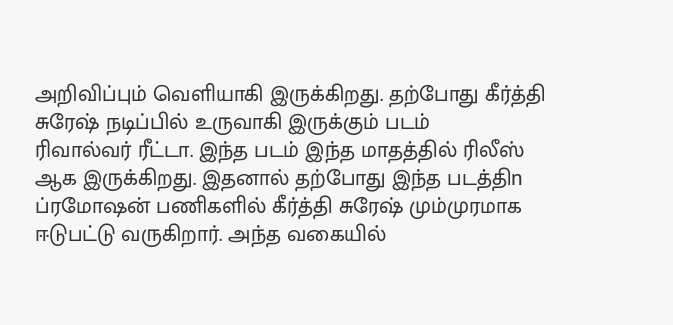அறிவிப்பும் வெளியாகி இருக்கிறது. தற்போது கீர்த்தி சுரேஷ் நடிப்பில் உருவாகி இருக்கும் படம்
ரிவால்வர் ரீட்டா. இந்த படம் இந்த மாதத்தில் ரிலீஸ் ஆக இருக்கிறது. இதனால் தற்போது இந்த படத்திn
ப்ரமோஷன் பணிகளில் கீர்த்தி சுரேஷ் மும்முரமாக ஈடுபட்டு வருகிறார். அந்த வகையில்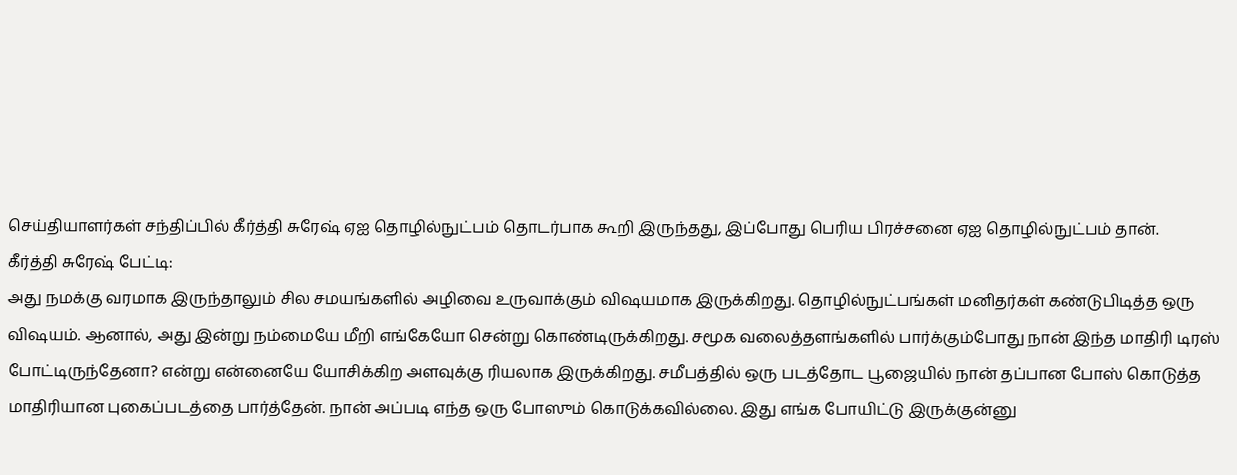செய்தியாளர்கள் சந்திப்பில் கீர்த்தி சுரேஷ் ஏஐ தொழில்நுட்பம் தொடர்பாக கூறி இருந்தது, இப்போது பெரிய பிரச்சனை ஏஐ தொழில்நுட்பம் தான்.
கீர்த்தி சுரேஷ் பேட்டி:
அது நமக்கு வரமாக இருந்தாலும் சில சமயங்களில் அழிவை உருவாக்கும் விஷயமாக இருக்கிறது. தொழில்நுட்பங்கள் மனிதர்கள் கண்டுபிடித்த ஒரு விஷயம். ஆனால், அது இன்று நம்மையே மீறி எங்கேயோ சென்று கொண்டிருக்கிறது. சமூக வலைத்தளங்களில் பார்க்கும்போது நான் இந்த மாதிரி டிரஸ் போட்டிருந்தேனா? என்று என்னையே யோசிக்கிற அளவுக்கு ரியலாக இருக்கிறது. சமீபத்தில் ஒரு படத்தோட பூஜையில் நான் தப்பான போஸ் கொடுத்த மாதிரியான புகைப்படத்தை பார்த்தேன். நான் அப்படி எந்த ஒரு போஸும் கொடுக்கவில்லை. இது எங்க போயிட்டு இருக்குன்னு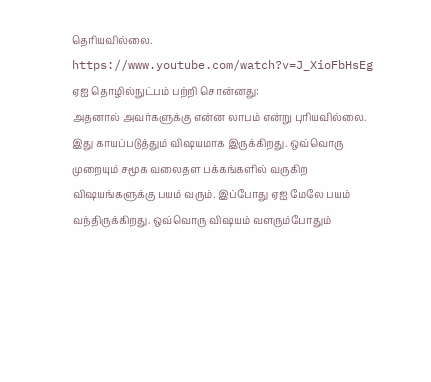தெரியவில்லை.
https://www.youtube.com/watch?v=J_XioFbHsEg
ஏஐ தொழில்நுட்பம் பற்றி சொன்னது:
அதனால் அவர்களுக்கு என்ன லாபம் என்று புரியவில்லை. இது காயப்படுத்தும் விஷயமாக இருக்கிறது. ஒவ்வொரு முறையும் சமூக வலைதள பக்கங்களில் வருகிற விஷயங்களுக்கு பயம் வரும். இப்போது ஏஐ மேலே பயம் வந்திருக்கிறது. ஒவ்வொரு விஷயம் வளரும்போதும்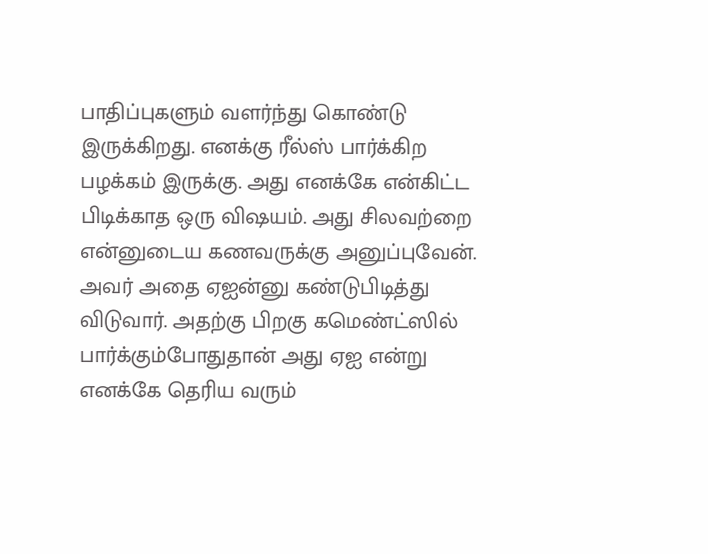பாதிப்புகளும் வளர்ந்து கொண்டு இருக்கிறது. எனக்கு ரீல்ஸ் பார்க்கிற பழக்கம் இருக்கு. அது எனக்கே என்கிட்ட பிடிக்காத ஒரு விஷயம். அது சிலவற்றை என்னுடைய கணவருக்கு அனுப்புவேன். அவர் அதை ஏஐன்னு கண்டுபிடித்து விடுவார். அதற்கு பிறகு கமெண்ட்ஸில் பார்க்கும்போதுதான் அது ஏஐ என்று எனக்கே தெரிய வரும்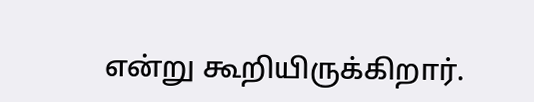என்று கூறியிருக்கிறார்.